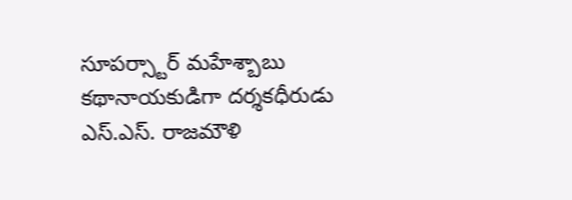సూపర్స్టార్ మహేశ్బాబు కథానాయకుడిగా దర్శకధీరుడు ఎస్.ఎస్. రాజమౌళి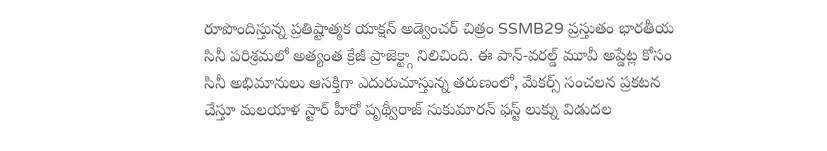రూపొందిస్తున్న ప్రతిష్టాత్మక యాక్షన్ అడ్వెంచర్ చిత్రం SSMB29 ప్రస్తుతం భారతీయ సినీ పరిశ్రమలో అత్యంత క్రేజీ ప్రాజెక్ట్గా నిలిచింది. ఈ పాన్-వరల్డ్ మూవీ అప్డేట్ల కోసం సినీ అభిమానులు ఆసక్తిగా ఎదురుచూస్తున్న తరుణంలో, మేకర్స్ సంచలన ప్రకటన చేస్తూ మలయాళ స్టార్ హీరో పృథ్వీరాజ్ సుకుమారన్ ఫస్ట్ లుక్ను విడుదల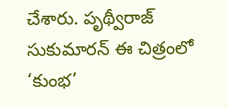చేశారు. పృథ్వీరాజ్ సుకుమారన్ ఈ చిత్రంలో ‘కుంభ’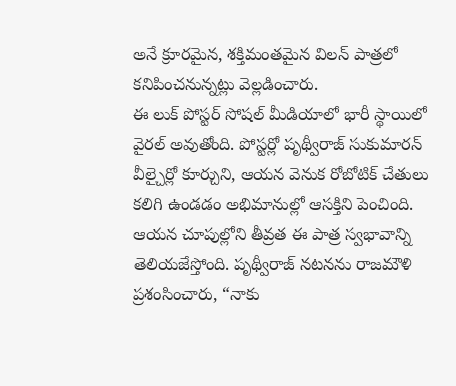అనే క్రూరమైన, శక్తిమంతమైన విలన్ పాత్రలో కనిపించనున్నట్లు వెల్లడించారు.
ఈ లుక్ పోస్టర్ సోషల్ మీడియాలో భారీ స్థాయిలో వైరల్ అవుతోంది. పోస్టర్లో పృథ్వీరాజ్ సుకుమారన్ వీల్చైర్లో కూర్చుని, ఆయన వెనుక రోబోటిక్ చేతులు కలిగి ఉండడం అభిమానుల్లో ఆసక్తిని పెంచింది. ఆయన చూపుల్లోని తీవ్రత ఈ పాత్ర స్వభావాన్ని తెలియజేస్తోంది. పృథ్వీరాజ్ నటనను రాజమౌళి ప్రశంసించారు, “నాకు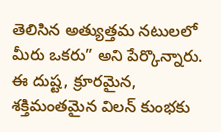తెలిసిన అత్యుత్తమ నటులలో మీరు ఒకరు” అని పేర్కొన్నారు. ఈ దుష్ట, క్రూరమైన, శక్తిమంతమైన విలన్ కుంభకు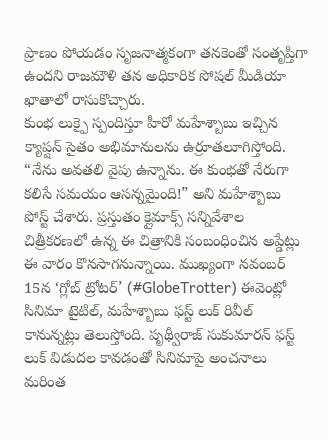ప్రాణం పోయడం సృజనాత్మకంగా తనకెంతో సంతృప్తిగా ఉందని రాజమౌళి తన అధికారిక సోషల్ మీడియా ఖాతాలో రాసుకొచ్చారు.
కుంభ లుక్పై స్పందిస్తూ హీరో మహేశ్బాబు ఇచ్చిన క్యాప్షన్ సైతం అభిమానులను ఉర్రూతలూగిస్తోంది. “నేను అవతలి వైపు ఉన్నాను. ఈ కుంభతో నేరుగా కలిసే సమయం ఆసన్నమైంది!” అని మహేశ్బాబు పోస్ట్ చేశారు. ప్రస్తుతం క్లైమాక్స్ సన్నివేశాల చిత్రీకరణలో ఉన్న ఈ చిత్రానికి సంబంధించిన అప్డేట్లు ఈ వారం కొనసాగనున్నాయి. ముఖ్యంగా నవంబర్ 15న ‘గ్లోబ్ ట్రోటర్’ (#GlobeTrotter) ఈవెంట్లో సినిమా టైటిల్, మహేశ్బాబు ఫస్ట్ లుక్ రివీల్ కానున్నట్లు తెలుస్తోంది. పృథ్వీరాజ్ సుకుమారన్ ఫస్ట్ లుక్ విడుదల కావడంతో సినిమాపై అంచనాలు మరింత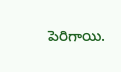పెరిగాయి.